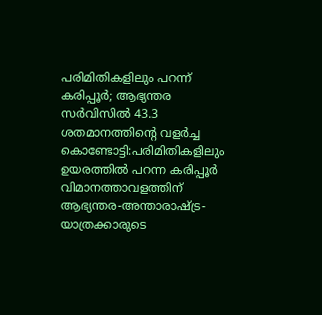പരിമിതികളിലും പറന്ന് കരിപ്പൂർ; ആഭ്യന്തര സർവിസിൽ 43.3 ശതമാനത്തിന്റെ വളർച്ച
കൊണ്ടോട്ടി:പരിമിതികളിലും ഉയരത്തിൽ പറന്ന കരിപ്പൂർ വിമാനത്താവളത്തിന് ആഭ്യന്തര-അന്താരാഷ്ട്ര- യാത്രക്കാരുടെ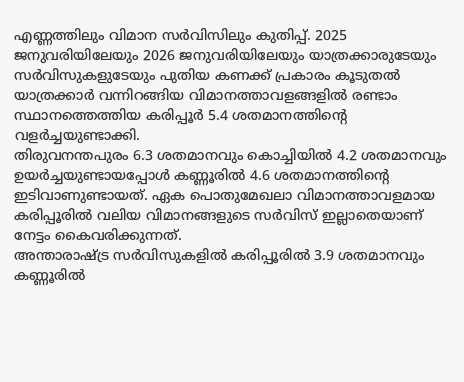എണ്ണത്തിലും വിമാന സർവിസിലും കുതിപ്പ്. 2025 ജനുവരിയിലേയും 2026 ജനുവരിയിലേയും യാത്രക്കാരുടേയും സർവിസുകളുടേയും പുതിയ കണക്ക് പ്രകാരം കൂടുതൽ യാത്രക്കാർ വന്നിറങ്ങിയ വിമാനത്താവളങ്ങളിൽ രണ്ടാം സ്ഥാനത്തെത്തിയ കരിപ്പൂർ 5.4 ശതമാനത്തിന്റെ വളർച്ചയുണ്ടാക്കി.
തിരുവനന്തപുരം 6.3 ശതമാനവും കൊച്ചിയിൽ 4.2 ശതമാനവും ഉയർച്ചയുണ്ടായപ്പോൾ കണ്ണൂരിൽ 4.6 ശതമാനത്തിന്റെ ഇടിവാണുണ്ടായത്. ഏക പൊതുമേഖലാ വിമാനത്താവളമായ കരിപ്പൂരിൽ വലിയ വിമാനങ്ങളുടെ സർവിസ് ഇല്ലാതെയാണ് നേട്ടം കൈവരിക്കുന്നത്.
അന്താരാഷ്ട്ര സർവിസുകളിൽ കരിപ്പൂരിൽ 3.9 ശതമാനവും കണ്ണൂരിൽ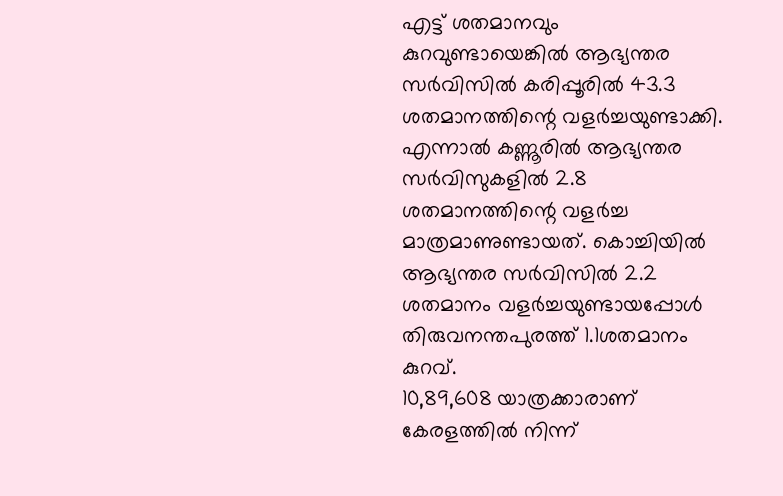എട്ട് ശതമാനവും കുറവുണ്ടായെങ്കിൽ ആഭ്യന്തര സർവിസിൽ കരിപ്പൂരിൽ 43.3 ശതമാനത്തിന്റെ വളർച്ചയുണ്ടാക്കി. എന്നാൽ കണ്ണൂരിൽ ആഭ്യന്തര സർവിസുകളിൽ 2.8 ശതമാനത്തിന്റെ വളർച്ച മാത്രമാണുണ്ടായത്. കൊച്ചിയിൽ ആഭ്യന്തര സർവിസിൽ 2.2 ശതമാനം വളർച്ചയുണ്ടായപ്പോൾ തിരുവനന്തപുരത്ത് 1.1ശതമാനം കുറവ്.
10,89,608 യാത്രക്കാരാണ് കേരളത്തിൽ നിന്ന്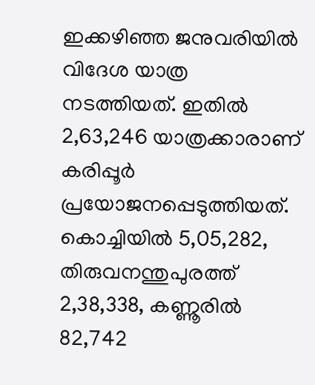ഇക്കഴിഞ്ഞ ജനുവരിയിൽ വിദേശ യാത്ര നടത്തിയത്. ഇതിൽ 2,63,246 യാത്രക്കാരാണ് കരിപ്പൂർ പ്രയോജനപ്പെടുത്തിയത്. കൊച്ചിയിൽ 5,05,282, തിരുവനന്തുപുരത്ത് 2,38,338, കണ്ണൂരിൽ 82,742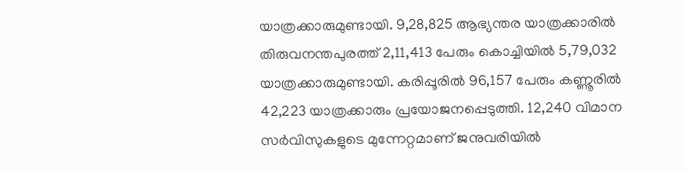യാത്രക്കാരുമുണ്ടായി. 9,28,825 ആഭ്യന്തര യാത്രക്കാരിൽ തിരുവനന്തപുരത്ത് 2,11,413 പേരും കൊച്ചിയിൽ 5,79,032 യാത്രക്കാരുമുണ്ടായി. കരിപ്പൂരിൽ 96,157 പേരും കണ്ണൂരിൽ 42,223 യാത്രക്കാരും പ്രയോജനപ്പെടുത്തി. 12,240 വിമാന സർവിസുകളുടെ മുന്നേറ്റമാണ് ജനുവരിയിൽ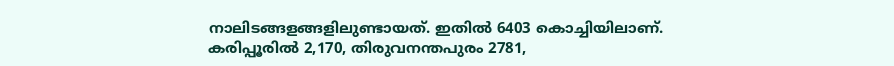നാലിടങ്ങളങ്ങളിലുണ്ടായത്. ഇതിൽ 6403 കൊച്ചിയിലാണ്. കരിപ്പൂരിൽ 2,170, തിരുവനന്തപുരം 2781,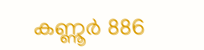കണ്ണൂർ 886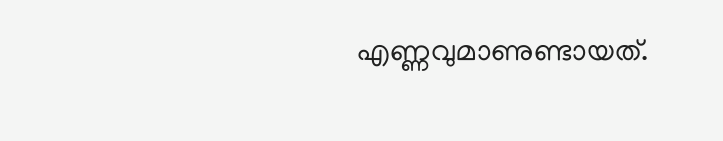എണ്ണവുമാണുണ്ടായത്.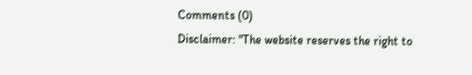Comments (0)
Disclaimer: "The website reserves the right to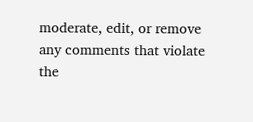moderate, edit, or remove any comments that violate the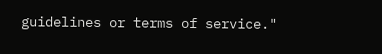guidelines or terms of service."